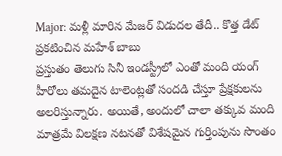Major: మళ్లీ మారిన మేజర్ విడుదల తేదీ.. కొత్త డేట్ ప్రకటించిన మహేశ్ బాబు
ప్రస్తుతం తెలుగు సినీ ఇండస్ట్రీలో ఎంతో మంది యంగ్ హీరోలు తమదైన టాలెంట్లతో సందడి చేస్తూ ప్రేక్షకులను అలరిస్తున్నారు. అయితే, అందులో చాలా తక్కువ మంది మాత్రమే విలక్షణ నటనతో విశేషమైన గుర్తింపును సొంతం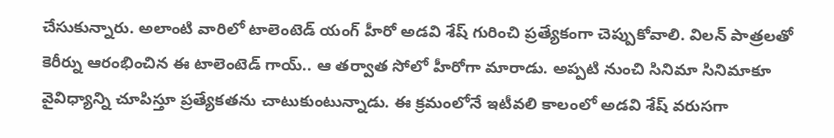చేసుకున్నారు. అలాంటి వారిలో టాలెంటెడ్ యంగ్ హీరో అడవి శేష్ గురించి ప్రత్యేకంగా చెప్పుకోవాలి. విలన్ పాత్రలతో కెరీర్ను ఆరంభించిన ఈ టాలెంటెడ్ గాయ్.. ఆ తర్వాత సోలో హీరోగా మారాడు. అప్పటి నుంచి సినిమా సినిమాకూ వైవిధ్యాన్ని చూపిస్తూ ప్రత్యేకతను చాటుకుంటున్నాడు. ఈ క్రమంలోనే ఇటీవలి కాలంలో అడవి శేష్ వరుసగా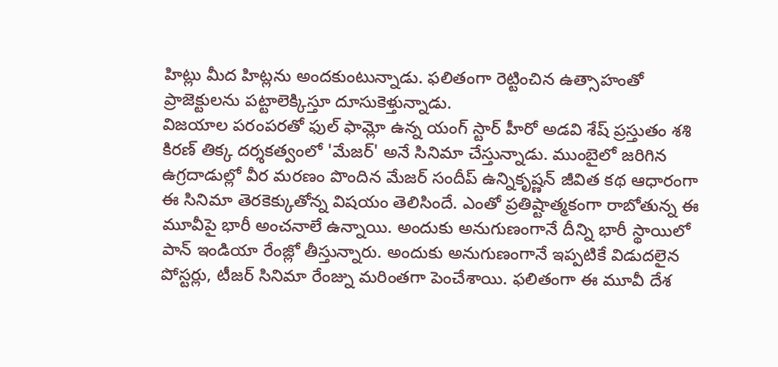హిట్లు మీద హిట్లను అందకుంటున్నాడు. ఫలితంగా రెట్టించిన ఉత్సాహంతో ప్రాజెక్టులను పట్టాలెక్కిస్తూ దూసుకెళ్తున్నాడు.
విజయాల పరంపరతో ఫుల్ ఫామ్లో ఉన్న యంగ్ స్టార్ హీరో అడవి శేష్ ప్రస్తుతం శశి కిరణ్ తిక్క దర్శకత్వంలో 'మేజర్' అనే సినిమా చేస్తున్నాడు. ముంబైలో జరిగిన ఉగ్రదాడుల్లో వీర మరణం పొందిన మేజర్ సందీప్ ఉన్నికృష్ణన్ జీవిత కథ ఆధారంగా ఈ సినిమా తెరకెక్కుతోన్న విషయం తెలిసిందే. ఎంతో ప్రతిష్టాత్మకంగా రాబోతున్న ఈ మూవీపై భారీ అంచనాలే ఉన్నాయి. అందుకు అనుగుణంగానే దీన్ని భారీ స్థాయిలో పాన్ ఇండియా రేంజ్లో తీస్తున్నారు. అందుకు అనుగుణంగానే ఇప్పటికే విడుదలైన పోస్టర్లు, టీజర్ సినిమా రేంజ్ను మరింతగా పెంచేశాయి. ఫలితంగా ఈ మూవీ దేశ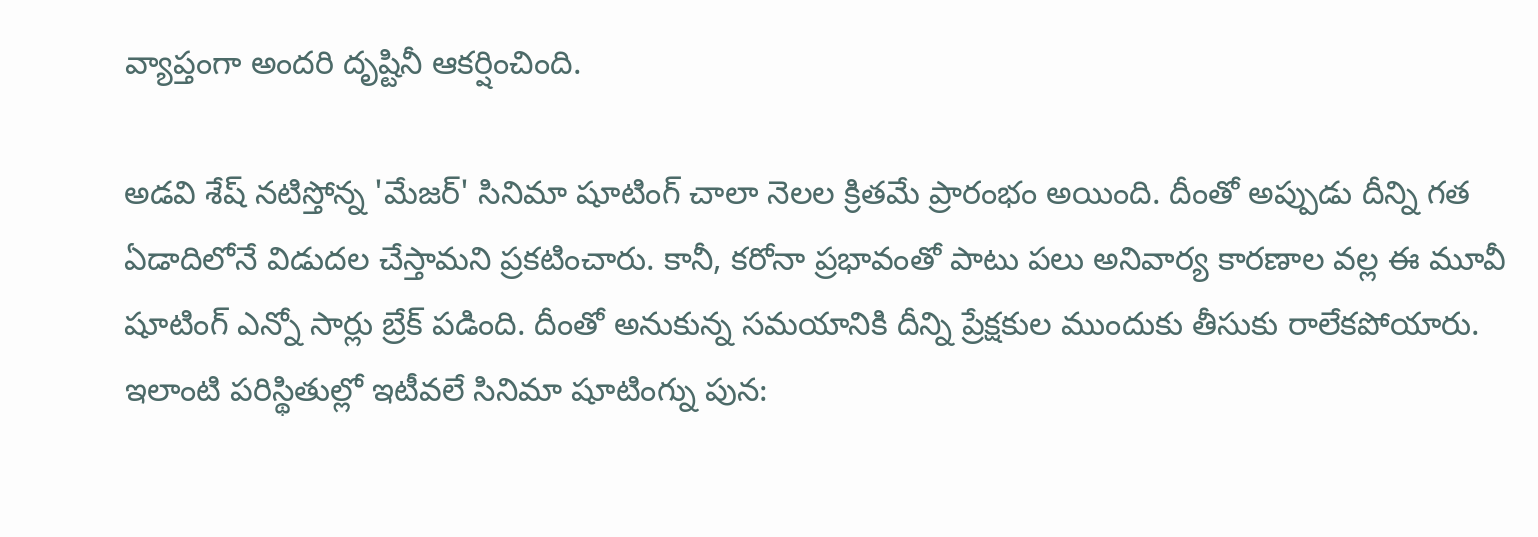వ్యాప్తంగా అందరి దృష్టినీ ఆకర్షించింది.

అడవి శేష్ నటిస్తోన్న 'మేజర్' సినిమా షూటింగ్ చాలా నెలల క్రితమే ప్రారంభం అయింది. దీంతో అప్పుడు దీన్ని గత ఏడాదిలోనే విడుదల చేస్తామని ప్రకటించారు. కానీ, కరోనా ప్రభావంతో పాటు పలు అనివార్య కారణాల వల్ల ఈ మూవీ షూటింగ్ ఎన్నో సార్లు బ్రేక్ పడింది. దీంతో అనుకున్న సమయానికి దీన్ని ప్రేక్షకుల ముందుకు తీసుకు రాలేకపోయారు. ఇలాంటి పరిస్థితుల్లో ఇటీవలే సినిమా షూటింగ్ను పున: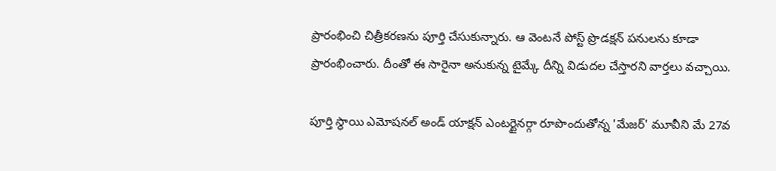ప్రారంభించి చిత్రీకరణను పూర్తి చేసుకున్నారు. ఆ వెంటనే పోస్ట్ ప్రొడక్షన్ పనులను కూడా ప్రారంభించారు. దీంతో ఈ సారైనా అనుకున్న టైమ్కే దీన్ని విడుదల చేస్తారని వార్తలు వచ్చాయి.

పూర్తి స్థాయి ఎమోషనల్ అండ్ యాక్షన్ ఎంటర్టైనర్గా రూపొందుతోన్న 'మేజర్' మూవీని మే 27వ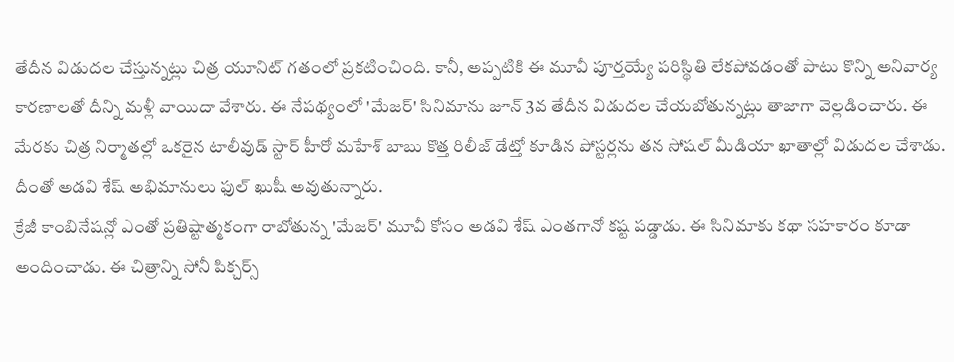తేదీన విడుదల చేస్తున్నట్లు చిత్ర యూనిట్ గతంలో ప్రకటించింది. కానీ, అప్పటికి ఈ మూవీ పూర్తయ్యే పరిస్థితి లేకపోవడంతో పాటు కొన్ని అనివార్య కారణాలతో దీన్ని మళ్లీ వాయిదా వేశారు. ఈ నేపథ్యంలో 'మేజర్' సినిమాను జూన్ 3వ తేదీన విడుదల చేయబోతున్నట్లు తాజాగా వెల్లడించారు. ఈ మేరకు చిత్ర నిర్మాతల్లో ఒకరైన టాలీవుడ్ స్టార్ హీరో మహేశ్ బాబు కొత్త రిలీజ్ డేట్తో కూడిన పోస్టర్లను తన సోషల్ మీడియా ఖాతాల్లో విడుదల చేశాడు. దీంతో అడవి శేష్ అభిమానులు ఫుల్ ఖుషీ అవుతున్నారు.
క్రేజీ కాంబినేషన్లో ఎంతో ప్రతిష్టాత్మకంగా రాబోతున్న 'మేజర్' మూవీ కోసం అడవి శేష్ ఎంతగానో కష్ట పడ్డాడు. ఈ సినిమాకు కథా సహకారం కూడా అందించాడు. ఈ చిత్రాన్ని సోనీ పిక్చర్స్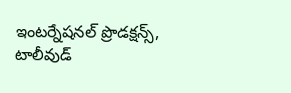ఇంటర్నేషనల్ ప్రొడక్షన్స్, టాలీవుడ్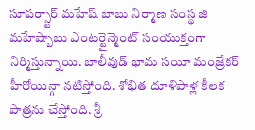సూపర్స్టార్ మహేష్ బాబు నిర్మాణ సంస్థ జి మహేష్బాబు ఎంటర్టైన్మెంట్ సంయుక్తంగా నిర్మిస్తున్నాయి. బాలీవుడ్ భామ సయీ మంజ్రేకర్ హీరోయిన్గా నటిస్తోంది. శోభిత దూళిపాళ్ల కీలక పాత్రను చేస్తోంది. శ్రీ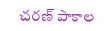చరణ్ పాకాల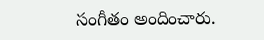సంగీతం అందించారు.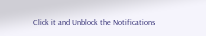Click it and Unblock the Notifications